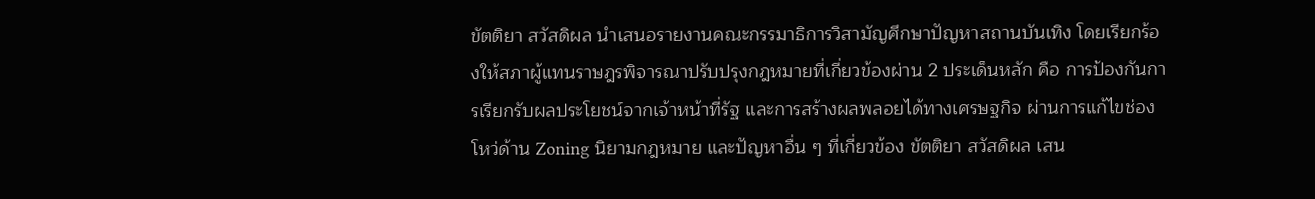ขัตติยา สวัสดิผล นำเสนอรายงานคณะกรรมาธิการวิสามัญศึกษาปัญหาสถานบันเทิง โดยเรียกร้องให้สภาผู้แทนราษฎรพิจารณาปรับปรุงกฎหมายที่เกี่ยวข้องผ่าน 2 ประเด็นหลัก คือ การป้องกันการเรียกรับผลประโยชน์จากเจ้าหน้าที่รัฐ และการสร้างผลพลอยได้ทางเศรษฐกิจ ผ่านการแก้ไขช่องโหว่ด้าน Zoning นิยามกฎหมาย และปัญหาอื่น ๆ ที่เกี่ยวข้อง ขัตติยา สวัสดิผล เสน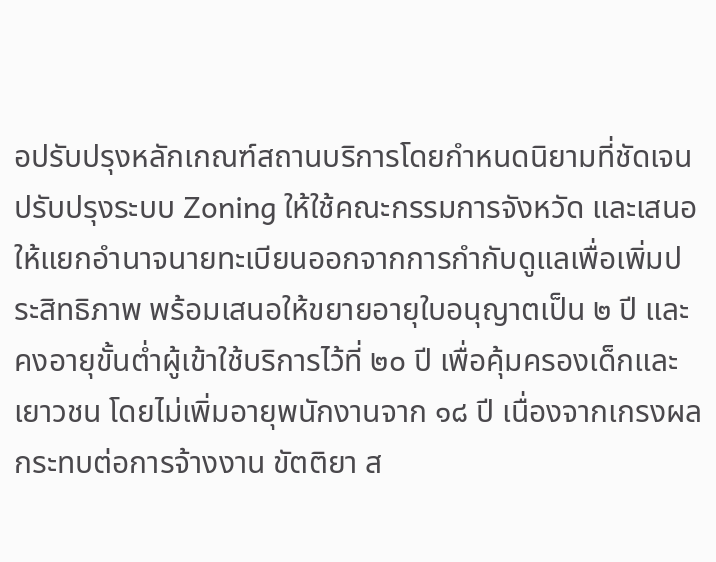อปรับปรุงหลักเกณฑ์สถานบริการโดยกำหนดนิยามที่ชัดเจน ปรับปรุงระบบ Zoning ให้ใช้คณะกรรมการจังหวัด และเสนอให้แยกอำนาจนายทะเบียนออกจากการกำกับดูแลเพื่อเพิ่มประสิทธิภาพ พร้อมเสนอให้ขยายอายุใบอนุญาตเป็น ๒ ปี และคงอายุขั้นต่ำผู้เข้าใช้บริการไว้ที่ ๒๐ ปี เพื่อคุ้มครองเด็กและเยาวชน โดยไม่เพิ่มอายุพนักงานจาก ๑๘ ปี เนื่องจากเกรงผลกระทบต่อการจ้างงาน ขัตติยา ส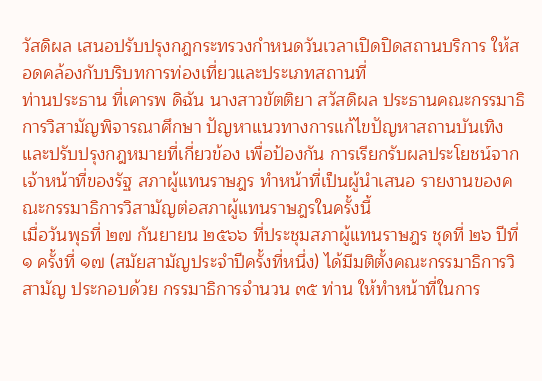วัสดิผล เสนอปรับปรุงกฎกระทรวงกำหนดวันเวลาเปิดปิดสถานบริการ ให้สอดคล้องกับบริบทการท่องเที่ยวและประเภทสถานที่
ท่านประธาน ที่เคารพ ดิฉัน นางสาวขัตติยา สวัสดิผล ประธานคณะกรรมาธิการวิสามัญพิจารณาศึกษา ปัญหาแนวทางการแก้ไขปัญหาสถานบันเทิง และปรับปรุงกฎหมายที่เกี่ยวข้อง เพื่อป้องกัน การเรียกรับผลประโยชน์จากเจ้าหน้าที่ของรัฐ สภาผู้แทนราษฎร ทำหน้าที่เป็นผู้นำเสนอ รายงานของคณะกรรมาธิการวิสามัญต่อสภาผู้แทนราษฎรในครั้งนี้
เมื่อวันพุธที่ ๒๗ กันยายน ๒๕๖๖ ที่ประชุมสภาผู้แทนราษฎร ชุดที่ ๒๖ ปีที่ ๑ ครั้งที่ ๑๗ (สมัยสามัญประจำปีครั้งที่หนึ่ง) ได้มีมติตั้งคณะกรรมาธิการวิสามัญ ประกอบด้วย กรรมาธิการจำนวน ๓๕ ท่าน ให้ทำหน้าที่ในการ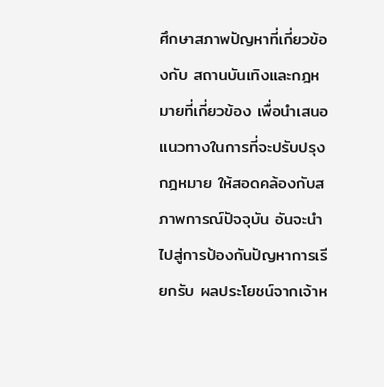ศึกษาสภาพปัญหาที่เกี่ยวข้องกับ สถานบันเทิงและกฎหมายที่เกี่ยวข้อง เพื่อนำเสนอแนวทางในการที่จะปรับปรุงกฎหมาย ให้สอดคล้องกับสภาพการณ์ปัจจุบัน อันจะนำไปสู่การป้องกันปัญหาการเรียกรับ ผลประโยชน์จากเจ้าห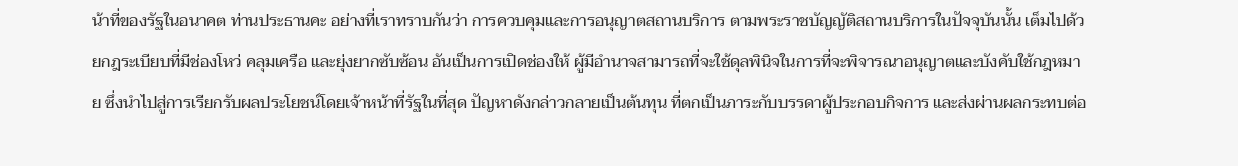น้าที่ของรัฐในอนาคต ท่านประธานคะ อย่างที่เราทราบกันว่า การควบคุมและการอนุญาตสถานบริการ ตามพระราชบัญญัติสถานบริการในปัจจุบันนั้น เต็มไปด้วยกฎระเบียบที่มีช่องโหว่ คลุมเครือ และยุ่งยากซับซ้อน อันเป็นการเปิดช่องให้ ผู้มีอำนาจสามารถที่จะใช้ดุลพินิจในการที่จะพิจารณาอนุญาตและบังคับใช้กฎหมาย ซึ่งนำไปสู่การเรียกรับผลประโยชน์โดยเจ้าหน้าที่รัฐในที่สุด ปัญหาดังกล่าวกลายเป็นต้นทุน ที่ตกเป็นภาระกับบรรดาผู้ประกอบกิจการ และส่งผ่านผลกระทบต่อ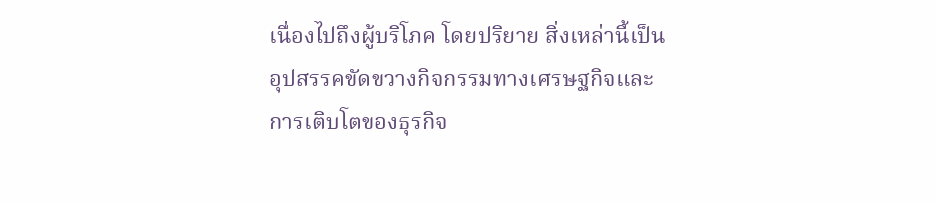เนื่องไปถึงผู้บริโภค โดยปริยาย สิ่งเหล่านี้เป็นอุปสรรคขัดขวางกิจกรรมทางเศรษฐกิจและการเติบโตของธุรกิจ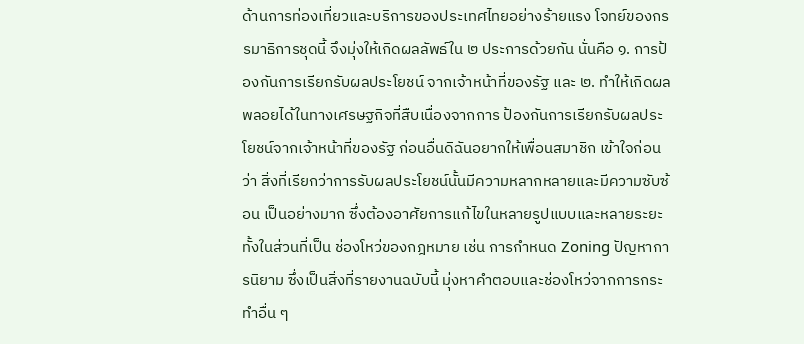ด้านการท่องเที่ยวและบริการของประเทศไทยอย่างร้ายแรง โจทย์ของกรรมาธิการชุดนี้ จึงมุ่งให้เกิดผลลัพธ์ใน ๒ ประการด้วยกัน นั่นคือ ๑. การป้องกันการเรียกรับผลประโยชน์ จากเจ้าหน้าที่ของรัฐ และ ๒. ทำให้เกิดผลพลอยได้ในทางเศรษฐกิจที่สืบเนื่องจากการ ป้องกันการเรียกรับผลประโยชน์จากเจ้าหน้าที่ของรัฐ ก่อนอื่นดิฉันอยากให้เพื่อนสมาชิก เข้าใจก่อนว่า สิ่งที่เรียกว่าการรับผลประโยชน์นั้นมีความหลากหลายและมีความซับซ้อน เป็นอย่างมาก ซึ่งต้องอาศัยการแก้ไขในหลายรูปแบบและหลายระยะ ทั้งในส่วนที่เป็น ช่องโหว่ของกฎหมาย เช่น การกำหนด Zoning ปัญหาการนิยาม ซึ่งเป็นสิ่งที่รายงานฉบับนี้ มุ่งหาคำตอบและช่องโหว่จากการกระทำอื่น ๆ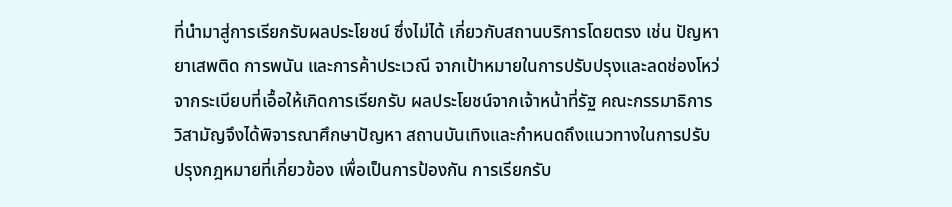ที่นำมาสู่การเรียกรับผลประโยชน์ ซึ่งไม่ได้ เกี่ยวกับสถานบริการโดยตรง เช่น ปัญหายาเสพติด การพนัน และการค้าประเวณี จากเป้าหมายในการปรับปรุงและลดช่องโหว่จากระเบียบที่เอื้อให้เกิดการเรียกรับ ผลประโยชน์จากเจ้าหน้าที่รัฐ คณะกรรมาธิการวิสามัญจึงได้พิจารณาศึกษาปัญหา สถานบันเทิงและกำหนดถึงแนวทางในการปรับปรุงกฎหมายที่เกี่ยวข้อง เพื่อเป็นการป้องกัน การเรียกรับ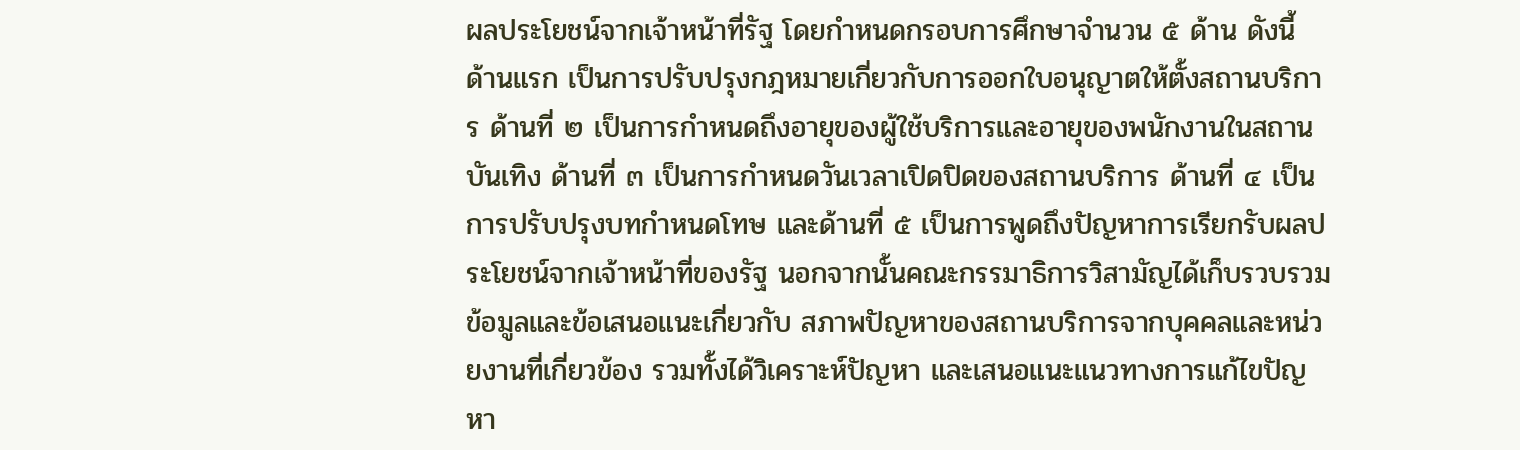ผลประโยชน์จากเจ้าหน้าที่รัฐ โดยกำหนดกรอบการศึกษาจำนวน ๕ ด้าน ดังนี้ ด้านแรก เป็นการปรับปรุงกฎหมายเกี่ยวกับการออกใบอนุญาตให้ตั้งสถานบริการ ด้านที่ ๒ เป็นการกำหนดถึงอายุของผู้ใช้บริการและอายุของพนักงานในสถานบันเทิง ด้านที่ ๓ เป็นการกำหนดวันเวลาเปิดปิดของสถานบริการ ด้านที่ ๔ เป็นการปรับปรุงบทกำหนดโทษ และด้านที่ ๕ เป็นการพูดถึงปัญหาการเรียกรับผลประโยชน์จากเจ้าหน้าที่ของรัฐ นอกจากนั้นคณะกรรมาธิการวิสามัญได้เก็บรวบรวมข้อมูลและข้อเสนอแนะเกี่ยวกับ สภาพปัญหาของสถานบริการจากบุคคลและหน่วยงานที่เกี่ยวข้อง รวมทั้งได้วิเคราะห์ปัญหา และเสนอแนะแนวทางการแก้ไขปัญหา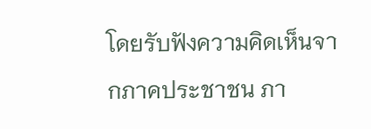โดยรับฟังความคิดเห็นจากภาคประชาชน ภา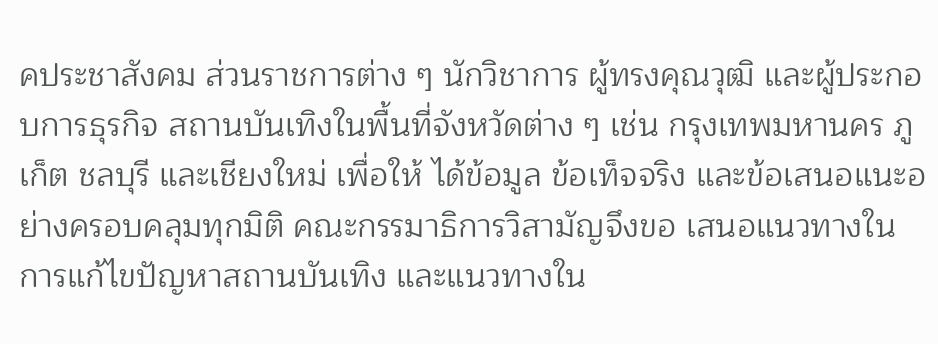คประชาสังคม ส่วนราชการต่าง ๆ นักวิชาการ ผู้ทรงคุณวุฒิ และผู้ประกอบการธุรกิจ สถานบันเทิงในพื้นที่จังหวัดต่าง ๆ เช่น กรุงเทพมหานคร ภูเก็ต ชลบุรี และเชียงใหม่ เพื่อให้ ได้ข้อมูล ข้อเท็จจริง และข้อเสนอแนะอย่างครอบคลุมทุกมิติ คณะกรรมาธิการวิสามัญจึงขอ เสนอแนวทางในการแก้ไขปัญหาสถานบันเทิง และแนวทางใน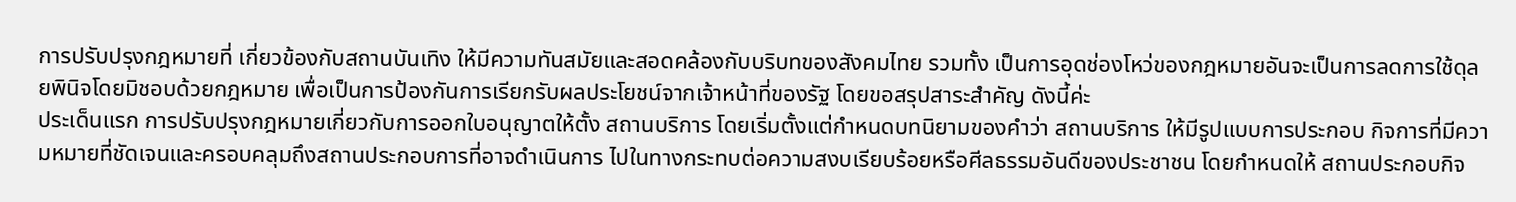การปรับปรุงกฎหมายที่ เกี่ยวข้องกับสถานบันเทิง ให้มีความทันสมัยและสอดคล้องกับบริบทของสังคมไทย รวมทั้ง เป็นการอุดช่องโหว่ของกฎหมายอันจะเป็นการลดการใช้ดุลยพินิจโดยมิชอบด้วยกฎหมาย เพื่อเป็นการป้องกันการเรียกรับผลประโยชน์จากเจ้าหน้าที่ของรัฐ โดยขอสรุปสาระสำคัญ ดังนี้ค่ะ
ประเด็นแรก การปรับปรุงกฎหมายเกี่ยวกับการออกใบอนุญาตให้ตั้ง สถานบริการ โดยเริ่มตั้งแต่กำหนดบทนิยามของคำว่า สถานบริการ ให้มีรูปแบบการประกอบ กิจการที่มีความหมายที่ชัดเจนและครอบคลุมถึงสถานประกอบการที่อาจดำเนินการ ไปในทางกระทบต่อความสงบเรียบร้อยหรือศีลธรรมอันดีของประชาชน โดยกำหนดให้ สถานประกอบกิจ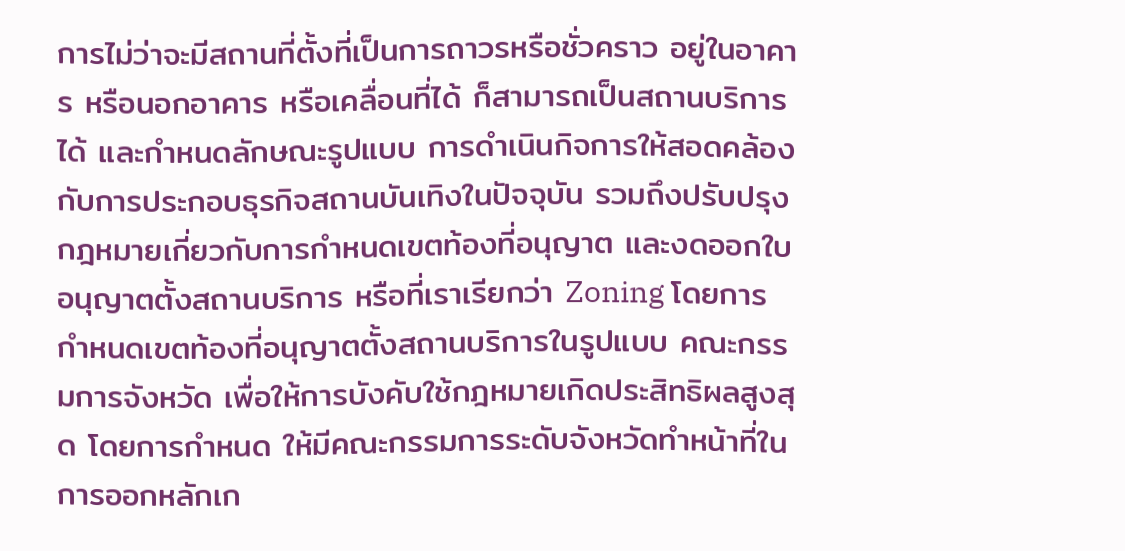การไม่ว่าจะมีสถานที่ตั้งที่เป็นการถาวรหรือชั่วคราว อยู่ในอาคาร หรือนอกอาคาร หรือเคลื่อนที่ได้ ก็สามารถเป็นสถานบริการได้ และกำหนดลักษณะรูปแบบ การดำเนินกิจการให้สอดคล้องกับการประกอบธุรกิจสถานบันเทิงในปัจจุบัน รวมถึงปรับปรุง กฎหมายเกี่ยวกับการกำหนดเขตท้องที่อนุญาต และงดออกใบอนุญาตตั้งสถานบริการ หรือที่เราเรียกว่า Zoning โดยการกำหนดเขตท้องที่อนุญาตตั้งสถานบริการในรูปแบบ คณะกรรมการจังหวัด เพื่อให้การบังคับใช้กฎหมายเกิดประสิทธิผลสูงสุด โดยการกำหนด ให้มีคณะกรรมการระดับจังหวัดทำหน้าที่ในการออกหลักเก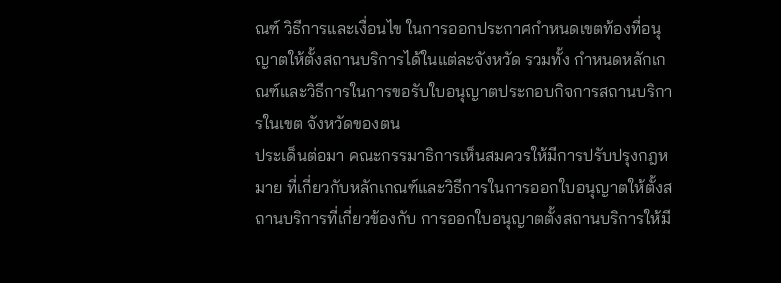ณฑ์ วิธีการและเงื่อนไข ในการออกประกาศกำหนดเขตท้องที่อนุญาตให้ตั้งสถานบริการได้ในแต่ละจังหวัด รวมทั้ง กำหนดหลักเกณฑ์และวิธีการในการขอรับใบอนุญาตประกอบกิจการสถานบริการในเขต จังหวัดของตน
ประเด็นต่อมา คณะกรรมาธิการเห็นสมควรให้มีการปรับปรุงกฎหมาย ที่เกี่ยวกับหลักเกณฑ์และวิธีการในการออกใบอนุญาตให้ตั้งสถานบริการที่เกี่ยวข้องกับ การออกใบอนุญาตตั้งสถานบริการให้มี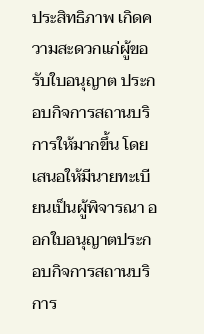ประสิทธิภาพ เกิดความสะดวกแก่ผู้ขอรับใบอนุญาต ประกอบกิจการสถานบริการให้มากขึ้น โดยเสนอให้มีนายทะเบียนเป็นผู้พิจารณา ออกใบอนุญาตประกอบกิจการสถานบริการ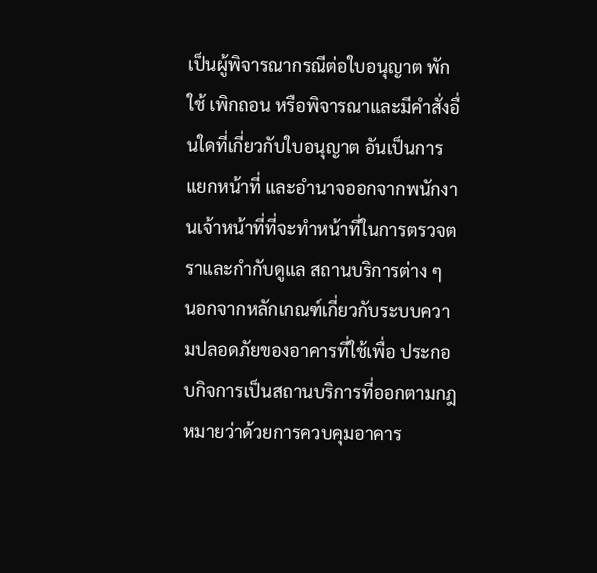เป็นผู้พิจารณากรณีต่อใบอนุญาต พักใช้ เพิกถอน หรือพิจารณาและมีคำสั่งอื่นใดที่เกี่ยวกับใบอนุญาต อันเป็นการแยกหน้าที่ และอำนาจออกจากพนักงานเจ้าหน้าที่ที่จะทำหน้าที่ในการตรวจตราและกำกับดูแล สถานบริการต่าง ๆ
นอกจากหลักเกณฑ์เกี่ยวกับระบบความปลอดภัยของอาคารที่ใช้เพื่อ ประกอบกิจการเป็นสถานบริการที่ออกตามกฎหมายว่าด้วยการควบคุมอาคาร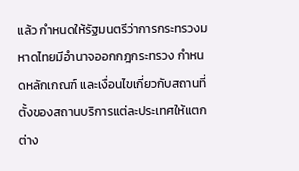แล้ว กำหนดให้รัฐมนตรีว่าการกระทรวงมหาดไทยมีอำนาจออกกฎกระทรวง กำหนดหลักเกณฑ์ และเงื่อนไขเกี่ยวกับสถานที่ตั้งของสถานบริการแต่ละประเทศให้แตกต่าง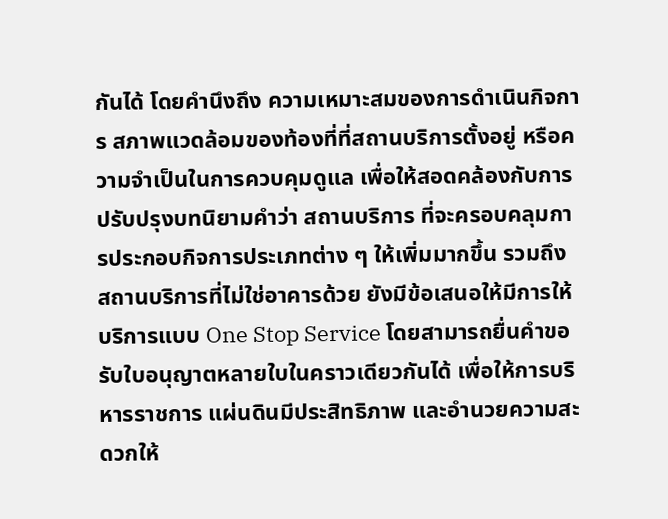กันได้ โดยคำนึงถึง ความเหมาะสมของการดำเนินกิจการ สภาพแวดล้อมของท้องที่ที่สถานบริการตั้งอยู่ หรือความจำเป็นในการควบคุมดูแล เพื่อให้สอดคล้องกับการปรับปรุงบทนิยามคำว่า สถานบริการ ที่จะครอบคลุมการประกอบกิจการประเภทต่าง ๆ ให้เพิ่มมากขึ้น รวมถึง สถานบริการที่ไม่ใช่อาคารด้วย ยังมีข้อเสนอให้มีการให้บริการแบบ One Stop Service โดยสามารถยื่นคำขอรับใบอนุญาตหลายใบในคราวเดียวกันได้ เพื่อให้การบริหารราชการ แผ่นดินมีประสิทธิภาพ และอำนวยความสะดวกให้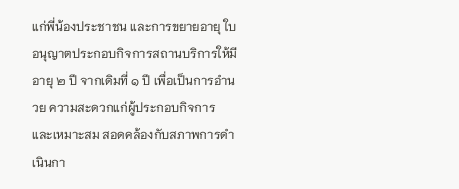แก่พี่น้องประชาชน และการขยายอายุ ใบอนุญาตประกอบกิจการสถานบริการให้มีอายุ ๒ ปี จากเดิมที่ ๑ ปี เพื่อเป็นการอำนวย ความสะดวกแก่ผู้ประกอบกิจการ และเหมาะสม สอดคล้องกับสภาพการดำเนินกา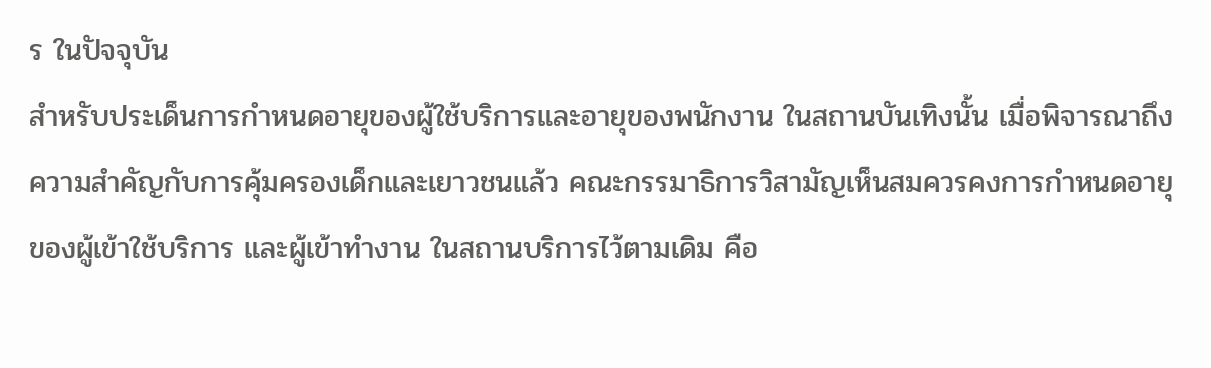ร ในปัจจุบัน
สำหรับประเด็นการกำหนดอายุของผู้ใช้บริการและอายุของพนักงาน ในสถานบันเทิงนั้น เมื่อพิจารณาถึงความสำคัญกับการคุ้มครองเด็กและเยาวชนแล้ว คณะกรรมาธิการวิสามัญเห็นสมควรคงการกำหนดอายุของผู้เข้าใช้บริการ และผู้เข้าทำงาน ในสถานบริการไว้ตามเดิม คือ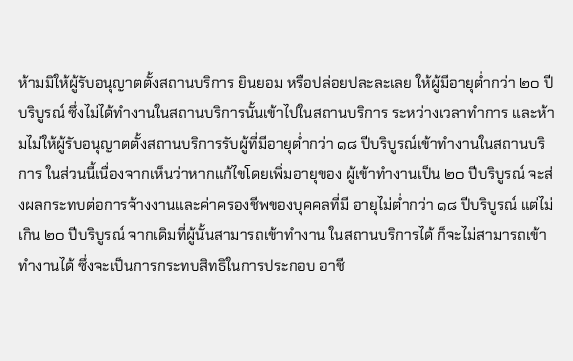ห้ามมิให้ผู้รับอนุญาตตั้งสถานบริการ ยินยอม หรือปล่อยปละละเลย ให้ผู้มีอายุต่ำกว่า ๒๐ ปีบริบูรณ์ ซึ่งไม่ได้ทำงานในสถานบริการนั้นเข้าไปในสถานบริการ ระหว่างเวลาทำการ และห้ามไม่ให้ผู้รับอนุญาตตั้งสถานบริการรับผู้ที่มีอายุต่ำกว่า ๑๘ ปีบริบูรณ์เข้าทำงานในสถานบริการ ในส่วนนี้เนื่องจากเห็นว่าหากแก้ไขโดยเพิ่มอายุของ ผู้เข้าทำงานเป็น ๒๐ ปีบริบูรณ์ จะส่งผลกระทบต่อการจ้างงานและค่าครองชีพของบุคคลที่มี อายุไม่ต่ำกว่า ๑๘ ปีบริบูรณ์ แต่ไม่เกิน ๒๐ ปีบริบูรณ์ จากเดิมที่ผู้นั้นสามารถเข้าทำงาน ในสถานบริการได้ ก็จะไม่สามารถเข้าทำงานได้ ซึ่งจะเป็นการกระทบสิทธิในการประกอบ อาชี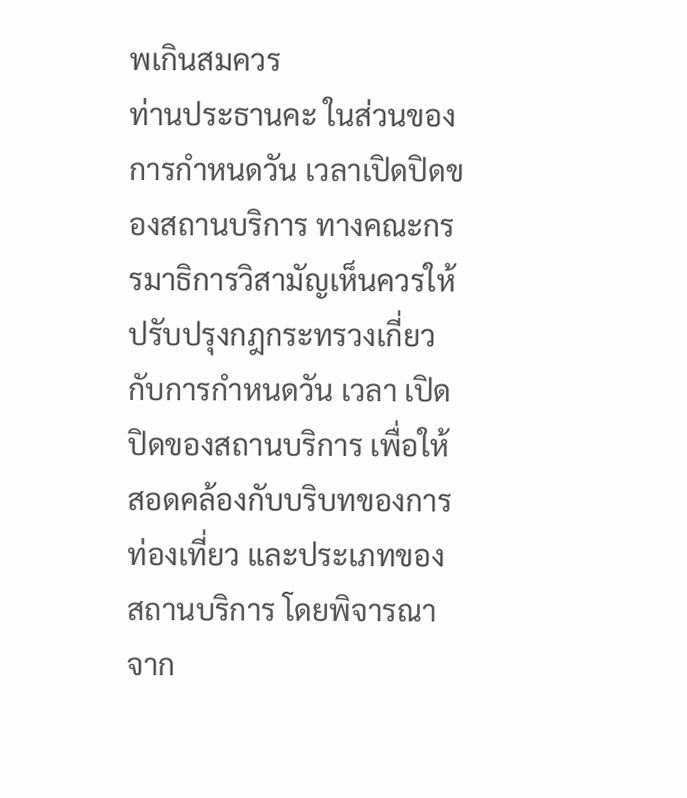พเกินสมควร
ท่านประธานคะ ในส่วนของการกำหนดวัน เวลาเปิดปิดของสถานบริการ ทางคณะกรรมาธิการวิสามัญเห็นควรให้ปรับปรุงกฎกระทรวงเกี่ยวกับการกำหนดวัน เวลา เปิดปิดของสถานบริการ เพื่อให้สอดคล้องกับบริบทของการท่องเที่ยว และประเภทของ สถานบริการ โดยพิจารณาจาก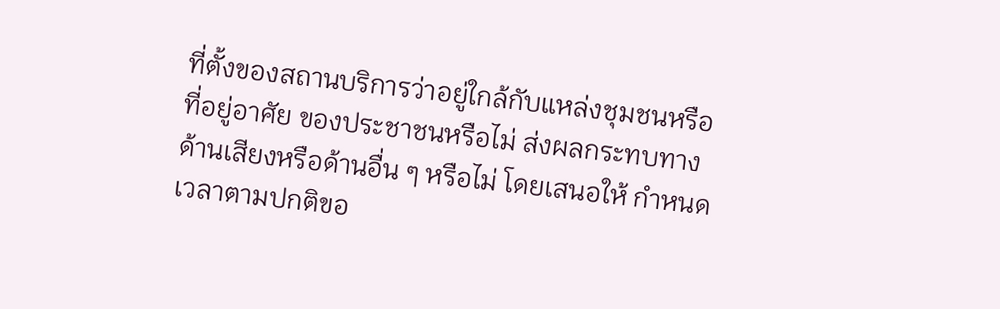ที่ตั้งของสถานบริการว่าอยู่ใกล้กับแหล่งชุมชนหรือที่อยู่อาศัย ของประชาชนหรือไม่ ส่งผลกระทบทางด้านเสียงหรือด้านอื่น ๆ หรือไม่ โดยเสนอให้ กำหนดเวลาตามปกติขอ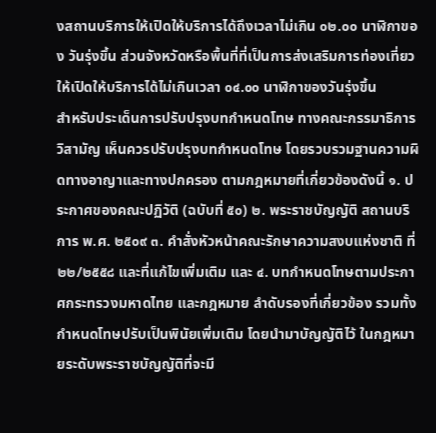งสถานบริการให้เปิดให้บริการได้ถึงเวลาไม่เกิน ๐๒.๐๐ นาฬิกาของ วันรุ่งขึ้น ส่วนจังหวัดหรือพื้นที่ที่เป็นการส่งเสริมการท่องเที่ยว ให้เปิดให้บริการได้ไม่เกินเวลา ๐๔.๐๐ นาฬิกาของวันรุ่งขึ้น
สำหรับประเด็นการปรับปรุงบทกำหนดโทษ ทางคณะกรรมาธิการวิสามัญ เห็นควรปรับปรุงบทกำหนดโทษ โดยรวบรวมฐานความผิดทางอาญาและทางปกครอง ตามกฎหมายที่เกี่ยวข้องดังนี้ ๑. ประกาศของคณะปฏิวัติ (ฉบับที่ ๕๐) ๒. พระราชบัญญัติ สถานบริการ พ.ศ. ๒๕๐๙ ๓. คำสั่งหัวหน้าคณะรักษาความสงบแห่งชาติ ที่ ๒๒/๒๕๕๘ และที่แก้ไขเพิ่มเติม และ ๔. บทกำหนดโทษตามประกาศกระทรวงมหาดไทย และกฎหมาย ลำดับรองที่เกี่ยวข้อง รวมทั้งกำหนดโทษปรับเป็นพินัยเพิ่มเติม โดยนำมาบัญญัติไว้ ในกฎหมายระดับพระราชบัญญัติที่จะมี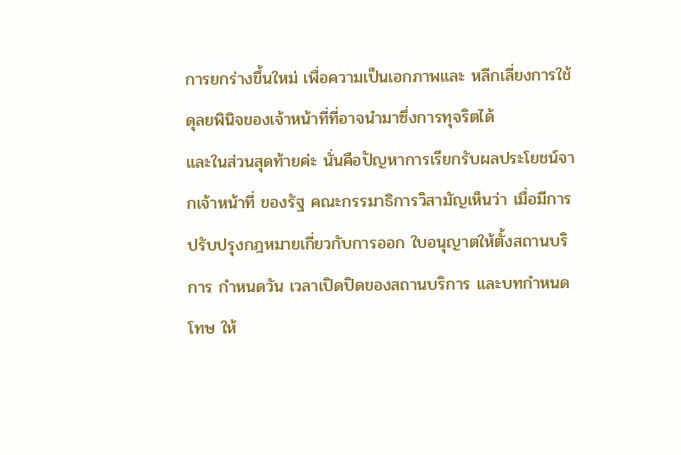การยกร่างขึ้นใหม่ เพื่อความเป็นเอกภาพและ หลีกเลี่ยงการใช้ดุลยพินิจของเจ้าหน้าที่ที่อาจนำมาซึ่งการทุจริตได้
และในส่วนสุดท้ายค่ะ นั่นคือปัญหาการเรียกรับผลประโยชน์จากเจ้าหน้าที่ ของรัฐ คณะกรรมาธิการวิสามัญเห็นว่า เมื่อมีการปรับปรุงกฎหมายเกี่ยวกับการออก ใบอนุญาตให้ตั้งสถานบริการ กำหนดวัน เวลาเปิดปิดของสถานบริการ และบทกำหนดโทษ ให้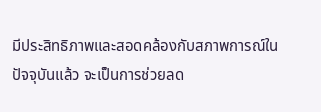มีประสิทธิภาพและสอดคล้องกับสภาพการณ์ในปัจจุบันแล้ว จะเป็นการช่วยลด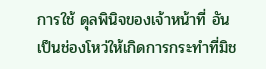การใช้ ดุลพินิจของเจ้าหน้าที่ อันเป็นช่องโหว่ให้เกิดการกระทำที่มิช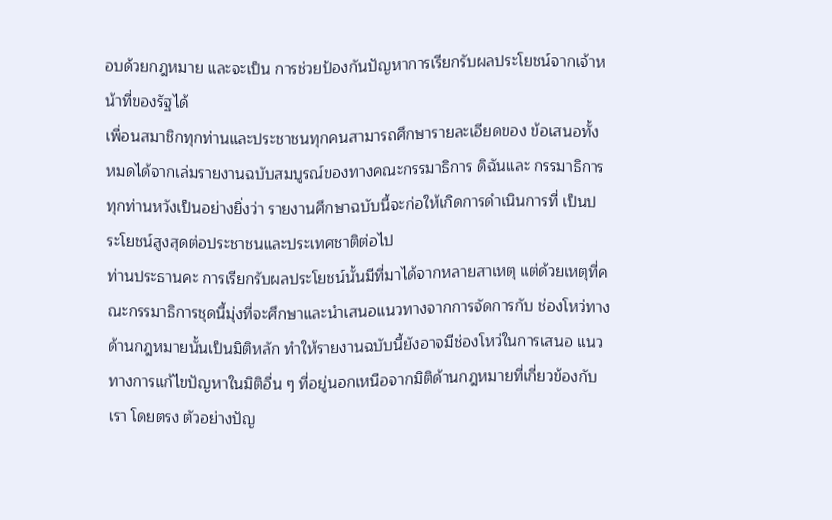อบด้วยกฎหมาย และจะเป็น การช่วยป้องกันปัญหาการเรียกรับผลประโยชน์จากเจ้าหน้าที่ของรัฐได้
เพื่อนสมาชิกทุกท่านและประชาชนทุกคนสามารถศึกษารายละเอียดของ ข้อเสนอทั้งหมดได้จากเล่มรายงานฉบับสมบูรณ์ของทางคณะกรรมาธิการ ดิฉันและ กรรมาธิการทุกท่านหวังเป็นอย่างยิ่งว่า รายงานศึกษาฉบับนี้จะก่อให้เกิดการดำเนินการที่ เป็นประโยชน์สูงสุดต่อประชาชนและประเทศชาติต่อไป
ท่านประธานคะ การเรียกรับผลประโยชน์นั้นมีที่มาได้จากหลายสาเหตุ แต่ด้วยเหตุที่คณะกรรมาธิการชุดนี้มุ่งที่จะศึกษาและนำเสนอแนวทางจากการจัดการกับ ช่องโหว่ทางด้านกฎหมายนั้นเป็นมิติหลัก ทำให้รายงานฉบับนี้ยังอาจมีช่องโหว่ในการเสนอ แนวทางการแก้ไขปัญหาในมิติอื่น ๆ ที่อยู่นอกเหนือจากมิติด้านกฎหมายที่เกี่ยวข้องกับเรา โดยตรง ตัวอย่างปัญ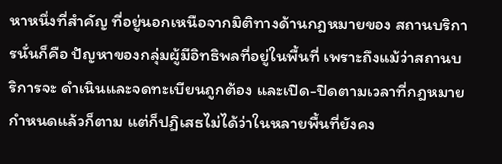หาหนึ่งที่สำคัญ ที่อยู่นอกเหนือจากมิติทางด้านกฎหมายของ สถานบริการนั่นก็คือ ปัญหาของกลุ่มผู้มีอิทธิพลที่อยู่ในพื้นที่ เพราะถึงแม้ว่าสถานบริการจะ ดำเนินและจดทะเบียนถูกต้อง และเปิด-ปิดตามเวลาที่กฎหมายกำหนดแล้วก็ตาม แต่ก็ปฏิเสธไม่ได้ว่าในหลายพื้นที่ยังคง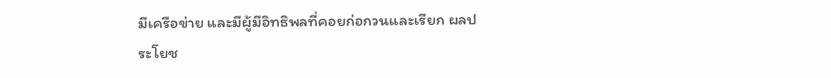มีเครือข่าย และมีผู้มีอิทธิพลที่คอยก่อกวนและเรียก ผลประโยช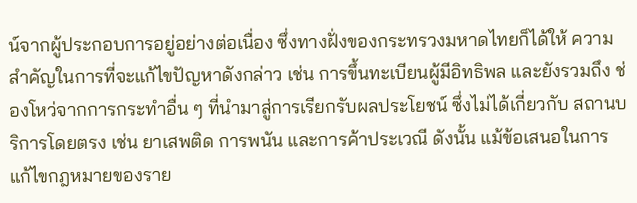น์จากผู้ประกอบการอยู่อย่างต่อเนื่อง ซึ่งทางฝั่งของกระทรวงมหาดไทยก็ได้ให้ ความสำคัญในการที่จะแก้ไขปัญหาดังกล่าว เช่น การขึ้นทะเบียนผู้มีอิทธิพล และยังรวมถึง ช่องโหว่จากการกระทำอื่น ๆ ที่นำมาสู่การเรียกรับผลประโยชน์ ซึ่งไม่ได้เกี่ยวกับ สถานบริการโดยตรง เช่น ยาเสพติด การพนัน และการค้าประเวณี ดังนั้น แม้ข้อเสนอในการ แก้ไขกฎหมายของราย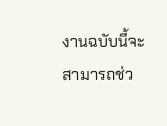งานฉบับนี้จะสามารถช่ว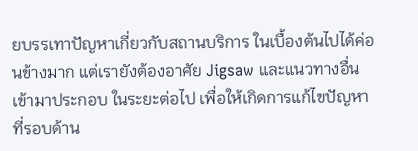ยบรรเทาปัญหาเกี่ยวกับสถานบริการ ในเบื้องต้นไปได้ค่อนข้างมาก แต่เรายังต้องอาศัย Jigsaw และแนวทางอื่นเข้ามาประกอบ ในระยะต่อไป เพื่อให้เกิดการแก้ไขปัญหาที่รอบด้าน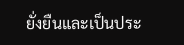ยั่งยืนและเป็นประ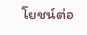โยชน์ต่อ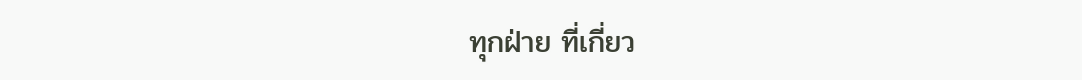ทุกฝ่าย ที่เกี่ยว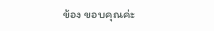ข้อง ขอบคุณค่ะ